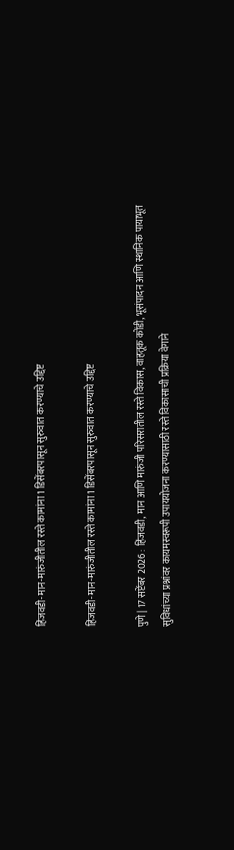हिंजवडी-मान-मारुंजीतील रस्ते कामांना 1 डिसेंबरपासून सुरुवात करण्याचे उद्दिष्ट

हिंजवडी-मान-मारुंजीतील रस्ते कामांना 1 डिसेंबरपासून सुरुवात करण्याचे उद्दिष्ट

पुणे | 17 सप्टेंबर 2026 : हिंजवडी, मान आणि मारुंजी परिसरातील रस्ते विकास, वाहतूक कोंडी, भूसंपादन आणि स्थानिक पायाभूत सुविधांच्या प्रश्नांवर कायमस्वरूपी उपाययोजना करण्यासाठी रस्ते विकासाची प्रक्रिया वेगाने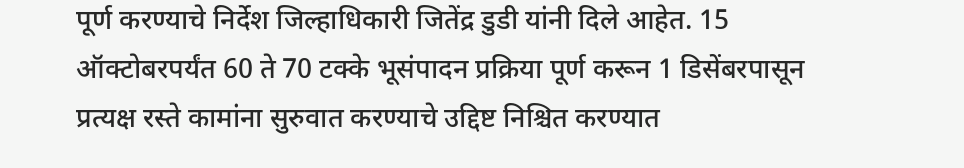पूर्ण करण्याचे निर्देश जिल्हाधिकारी जितेंद्र डुडी यांनी दिले आहेत. 15 ऑक्टोबरपर्यंत 60 ते 70 टक्के भूसंपादन प्रक्रिया पूर्ण करून 1 डिसेंबरपासून प्रत्यक्ष रस्ते कामांना सुरुवात करण्याचे उद्दिष्ट निश्चित करण्यात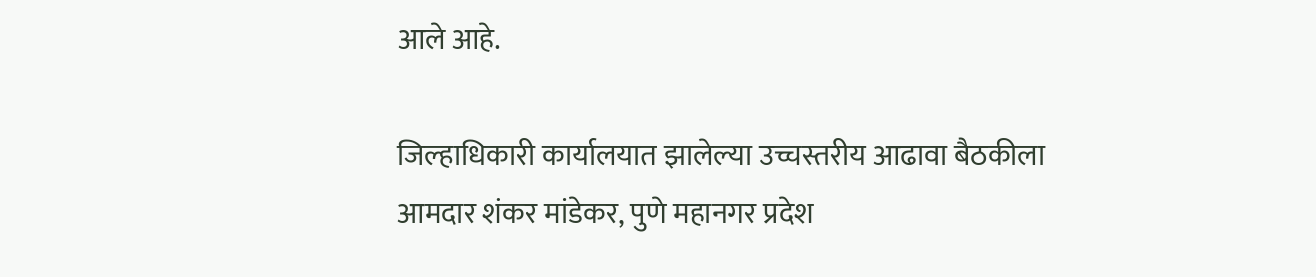आले आहे.

जिल्हाधिकारी कार्यालयात झालेल्या उच्चस्तरीय आढावा बैठकीला आमदार शंकर मांडेकर, पुणे महानगर प्रदेश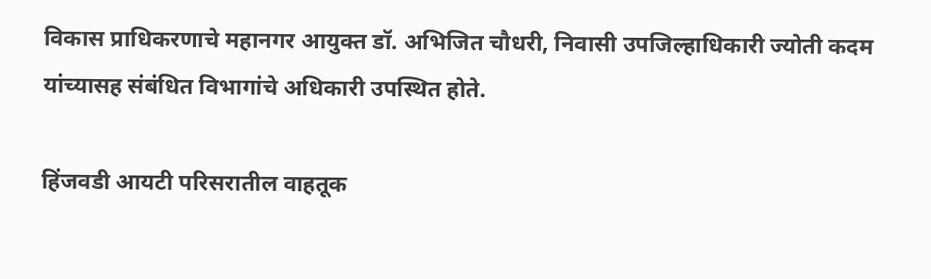विकास प्राधिकरणाचे महानगर आयुक्त डॉ. अभिजित चौधरी, निवासी उपजिल्हाधिकारी ज्योती कदम यांच्यासह संबंधित विभागांचे अधिकारी उपस्थित होते.

हिंजवडी आयटी परिसरातील वाहतूक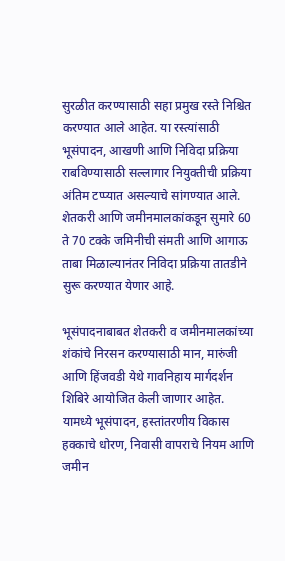सुरळीत करण्यासाठी सहा प्रमुख रस्ते निश्चित करण्यात आले आहेत. या रस्त्यांसाठी भूसंपादन, आखणी आणि निविदा प्रक्रिया राबविण्यासाठी सल्लागार नियुक्तीची प्रक्रिया अंतिम टप्प्यात असल्याचे सांगण्यात आले. शेतकरी आणि जमीनमालकांकडून सुमारे 60 ते 70 टक्के जमिनीची संमती आणि आगाऊ ताबा मिळाल्यानंतर निविदा प्रक्रिया तातडीने सुरू करण्यात येणार आहे.

भूसंपादनाबाबत शेतकरी व जमीनमालकांच्या शंकांचे निरसन करण्यासाठी मान, मारुंजी आणि हिंजवडी येथे गावनिहाय मार्गदर्शन शिबिरे आयोजित केली जाणार आहेत. यामध्ये भूसंपादन, हस्तांतरणीय विकास हक्काचे धोरण, निवासी वापराचे नियम आणि जमीन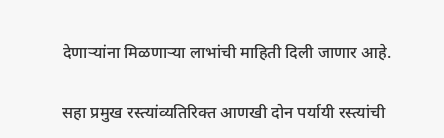देणाऱ्यांना मिळणाऱ्या लाभांची माहिती दिली जाणार आहे.

सहा प्रमुख रस्त्यांव्यतिरिक्त आणखी दोन पर्यायी रस्त्यांची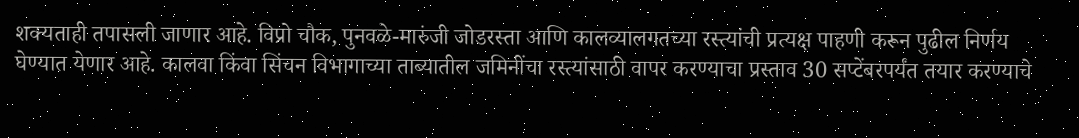शक्यताही तपासली जाणार आहे. विप्रो चौक, पुनवळे-मारुंजी जोडरस्ता आणि कालव्यालगतच्या रस्त्यांची प्रत्यक्ष पाहणी करून पुढील निर्णय घेण्यात येणार आहे. कालवा किंवा सिंचन विभागाच्या ताब्यातील जमिनींचा रस्त्यांसाठी वापर करण्याचा प्रस्ताव 30 सप्टेंबरपर्यंत तयार करण्याचे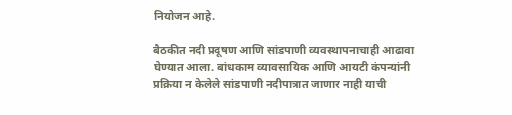नियोजन आहे.

बैठकीत नदी प्रदूषण आणि सांडपाणी व्यवस्थापनाचाही आढावा घेण्यात आला. बांधकाम व्यावसायिक आणि आयटी कंपन्यांनी प्रक्रिया न केलेले सांडपाणी नदीपात्रात जाणार नाही याची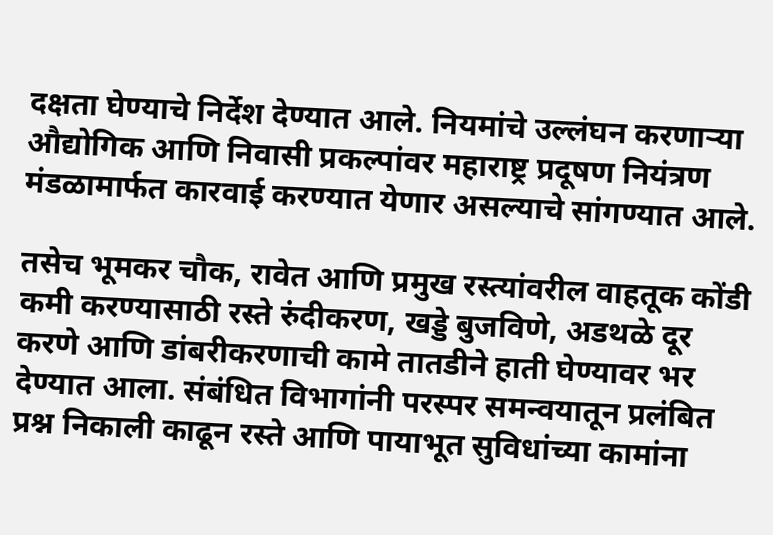दक्षता घेण्याचे निर्देश देण्यात आले. नियमांचे उल्लंघन करणाऱ्या औद्योगिक आणि निवासी प्रकल्पांवर महाराष्ट्र प्रदूषण नियंत्रण मंडळामार्फत कारवाई करण्यात येणार असल्याचे सांगण्यात आले.

तसेच भूमकर चौक, रावेत आणि प्रमुख रस्त्यांवरील वाहतूक कोंडी कमी करण्यासाठी रस्ते रुंदीकरण, खड्डे बुजविणे, अडथळे दूर करणे आणि डांबरीकरणाची कामे तातडीने हाती घेण्यावर भर देण्यात आला. संबंधित विभागांनी परस्पर समन्वयातून प्रलंबित प्रश्न निकाली काढून रस्ते आणि पायाभूत सुविधांच्या कामांना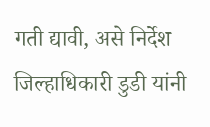गती द्यावी, असे निर्देश जिल्हाधिकारी डुडी यांनी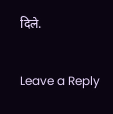दिले.

Leave a Reply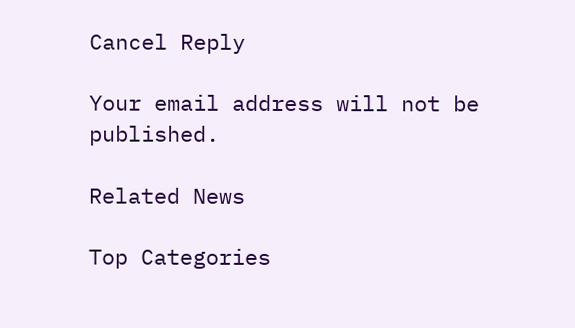Cancel Reply

Your email address will not be published.

Related News

Top Categories